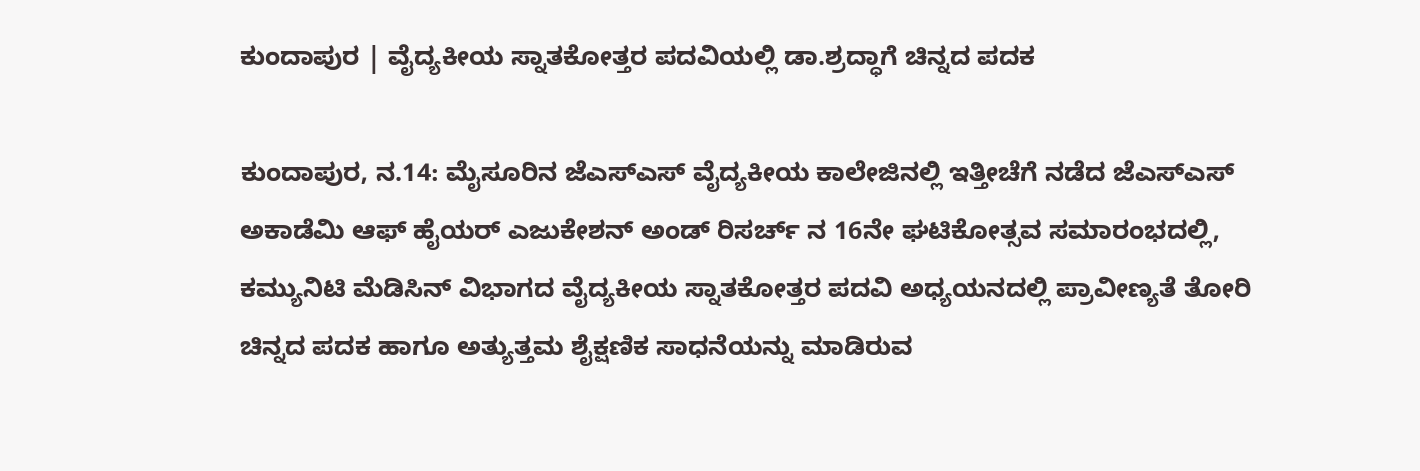ಕುಂದಾಪುರ | ವೈದ್ಯಕೀಯ ಸ್ನಾತಕೋತ್ತರ ಪದವಿಯಲ್ಲಿ ಡಾ.ಶ್ರದ್ಧಾಗೆ ಚಿನ್ನದ ಪದಕ

ಕುಂದಾಪುರ, ನ.14: ಮೈಸೂರಿನ ಜೆಎಸ್ಎಸ್ ವೈದ್ಯಕೀಯ ಕಾಲೇಜಿನಲ್ಲಿ ಇತ್ತೀಚೆಗೆ ನಡೆದ ಜೆಎಸ್ಎಸ್ ಅಕಾಡೆಮಿ ಆಫ್ ಹೈಯರ್ ಎಜುಕೇಶನ್ ಅಂಡ್ ರಿಸರ್ಚ್ ನ 16ನೇ ಘಟಿಕೋತ್ಸವ ಸಮಾರಂಭದಲ್ಲಿ, ಕಮ್ಯುನಿಟಿ ಮೆಡಿಸಿನ್ ವಿಭಾಗದ ವೈದ್ಯಕೀಯ ಸ್ನಾತಕೋತ್ತರ ಪದವಿ ಅಧ್ಯಯನದಲ್ಲಿ ಪ್ರಾವೀಣ್ಯತೆ ತೋರಿ ಚಿನ್ನದ ಪದಕ ಹಾಗೂ ಅತ್ಯುತ್ತಮ ಶೈಕ್ಷಣಿಕ ಸಾಧನೆಯನ್ನು ಮಾಡಿರುವ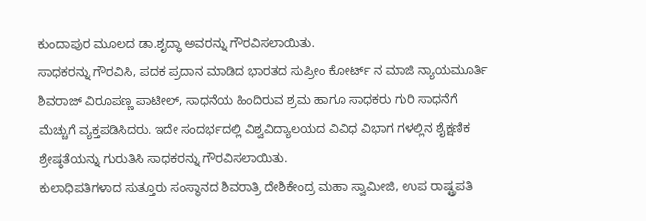ಕುಂದಾಪುರ ಮೂಲದ ಡಾ.ಶೃದ್ಧಾ ಅವರನ್ನು ಗೌರವಿಸಲಾಯಿತು.
ಸಾಧಕರನ್ನು ಗೌರವಿಸಿ, ಪದಕ ಪ್ರದಾನ ಮಾಡಿದ ಭಾರತದ ಸುಪ್ರೀಂ ಕೋರ್ಟ್ ನ ಮಾಜಿ ನ್ಯಾಯಮೂರ್ತಿ ಶಿವರಾಜ್ ವಿರೂಪಣ್ಣ ಪಾಟೀಲ್, ಸಾಧನೆಯ ಹಿಂದಿರುವ ಶ್ರಮ ಹಾಗೂ ಸಾಧಕರು ಗುರಿ ಸಾಧನೆಗೆ ಮೆಚ್ಚುಗೆ ವ್ಯಕ್ತಪಡಿಸಿದರು. ಇದೇ ಸಂದರ್ಭದಲ್ಲಿ ವಿಶ್ವವಿದ್ಯಾಲಯದ ವಿವಿಧ ವಿಭಾಗ ಗಳಲ್ಲಿನ ಶೈಕ್ಷಣಿಕ ಶ್ರೇಷ್ಠತೆಯನ್ನು ಗುರುತಿಸಿ ಸಾಧಕರನ್ನು ಗೌರವಿಸಲಾಯಿತು.
ಕುಲಾಧಿಪತಿಗಳಾದ ಸುತ್ತೂರು ಸಂಸ್ಥಾನದ ಶಿವರಾತ್ರಿ ದೇಶಿಕೇಂದ್ರ ಮಹಾ ಸ್ವಾಮೀಜಿ, ಉಪ ರಾಷ್ಟ್ರಪತಿ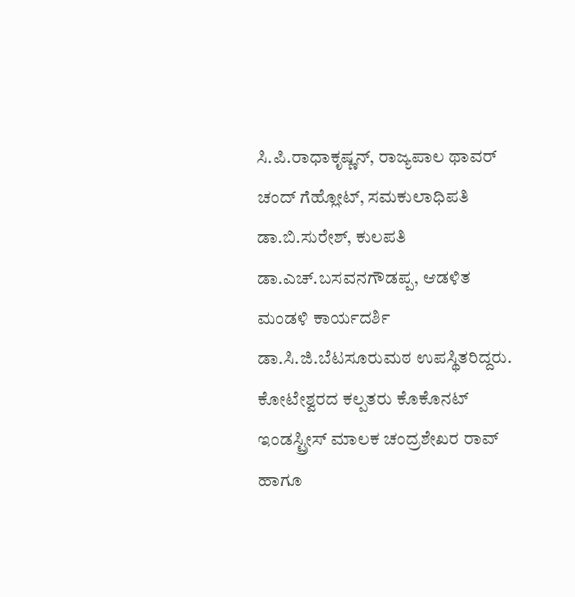ಸಿ.ಪಿ.ರಾಧಾಕೃಷ್ಣನ್, ರಾಜ್ಯಪಾಲ ಥಾವರ್ ಚಂದ್ ಗೆಹ್ಲೋಟ್, ಸಮಕುಲಾಧಿಪತಿ ಡಾ.ಬಿ.ಸುರೇಶ್, ಕುಲಪತಿ ಡಾ.ಎಚ್.ಬಸವನಗೌಡಪ್ಪ, ಆಡಳಿತ ಮಂಡಳಿ ಕಾರ್ಯದರ್ಶಿ ಡಾ.ಸಿ.ಜಿ.ಬೆಟಸೂರುಮಠ ಉಪಸ್ಥಿತರಿದ್ದರು.
ಕೋಟೇಶ್ವರದ ಕಲ್ಪತರು ಕೊಕೊನಟ್ ಇಂಡಸ್ಟ್ರೀಸ್ ಮಾಲಕ ಚಂದ್ರಶೇಖರ ರಾವ್ ಹಾಗೂ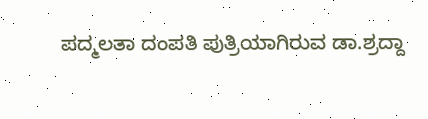ಪದ್ಮಲತಾ ದಂಪತಿ ಪುತ್ರಿಯಾಗಿರುವ ಡಾ.ಶ್ರದ್ದಾ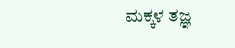ಮಕ್ಕಳ ತಜ್ಞ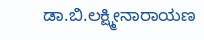ಡಾ.ಬಿ.ಲಕ್ಷ್ಮೀನಾರಾಯಣ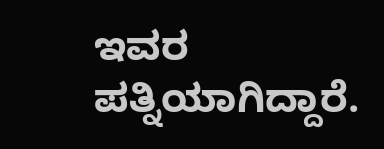ಇವರ ಪತ್ನಿಯಾಗಿದ್ದಾರೆ.